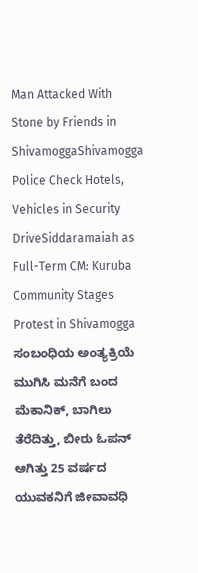Man Attacked With Stone by Friends in ShivamoggaShivamogga Police Check Hotels, Vehicles in Security DriveSiddaramaiah as Full-Term CM: Kuruba Community Stages Protest in Shivamogga ಸಂಬಂಧಿಯ ಅಂತ್ಯಕ್ರಿಯೆ ಮುಗಿಸಿ ಮನೆಗೆ ಬಂದ ಮೆಕಾನಿಕ್, ಬಾಗಿಲು ತೆರೆದಿತ್ತು, ಬೀರು ಓಪನ್ ಆಗಿತ್ತು 25 ವರ್ಷದ ಯುವಕನಿಗೆ ಜೀವಾವಧಿ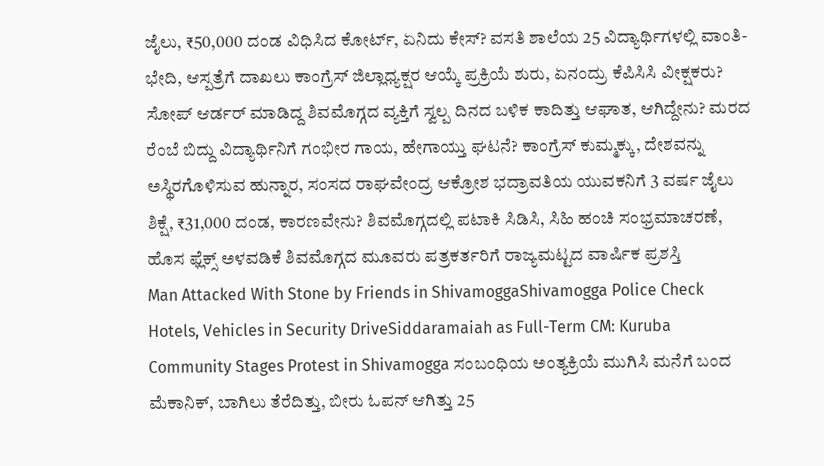ಜೈಲು, ₹50,000 ದಂಡ ವಿಧಿಸಿದ ಕೋರ್ಟ್, ಏನಿದು ಕೇಸ್? ವಸತಿ ಶಾಲೆಯ 25 ವಿದ್ಯಾರ್ಥಿಗಳಲ್ಲಿ ವಾಂತಿ-ಭೇದಿ, ಆಸ್ಪತ್ರೆಗೆ ದಾಖಲು ಕಾಂಗ್ರೆಸ್ ಜಿಲ್ಲಾಧ್ಯಕ್ಷರ ಆಯ್ಕೆ ಪ್ರಕ್ರಿಯೆ ಶುರು, ಏನಂದ್ರು ಕೆಪಿಸಿಸಿ ವೀಕ್ಷಕರು? ಸೋಪ್ ಆರ್ಡರ್ ಮಾಡಿದ್ದ ಶಿವಮೊಗ್ಗದ ವ್ಯಕ್ತಿಗೆ ಸ್ವಲ್ಪ ದಿನದ ಬಳಿಕ ಕಾದಿತ್ತು ಆಘಾತ, ಆಗಿದ್ದೇನು? ಮರದ ರೆಂಬೆ ಬಿದ್ದು ವಿದ್ಯಾರ್ಥಿನಿಗೆ ಗಂಭೀರ ಗಾಯ, ಹೇಗಾಯ್ತು ಘಟನೆ? ಕಾಂಗ್ರೆಸ್ ಕುಮ್ಮಕ್ಕು, ದೇಶವನ್ನು ಅಸ್ಥಿರಗೊಳಿಸುವ ಹುನ್ನಾರ, ಸಂಸದ ರಾಘವೇಂದ್ರ ಆಕ್ರೋಶ ಭದ್ರಾವತಿಯ ಯುವಕನಿಗೆ 3 ವರ್ಷ ಜೈಲು ಶಿಕ್ಷೆ, ₹31,000 ದಂಡ, ಕಾರಣವೇನು? ಶಿವಮೊಗ್ಗದಲ್ಲಿ ಪಟಾಕಿ ಸಿಡಿಸಿ, ಸಿಹಿ ಹಂಚಿ ಸಂಭ್ರಮಾಚರಣೆ, ಹೊಸ ಫ್ಲೆಕ್ಸ್ ಅಳವಡಿಕೆ ಶಿವಮೊಗ್ಗದ ಮೂವರು ಪತ್ರಕರ್ತರಿಗೆ ರಾಜ್ಯಮಟ್ಟದ ವಾರ್ಷಿಕ ಪ್ರಶಸ್ತಿ
Man Attacked With Stone by Friends in ShivamoggaShivamogga Police Check Hotels, Vehicles in Security DriveSiddaramaiah as Full-Term CM: Kuruba Community Stages Protest in Shivamogga ಸಂಬಂಧಿಯ ಅಂತ್ಯಕ್ರಿಯೆ ಮುಗಿಸಿ ಮನೆಗೆ ಬಂದ ಮೆಕಾನಿಕ್, ಬಾಗಿಲು ತೆರೆದಿತ್ತು, ಬೀರು ಓಪನ್ ಆಗಿತ್ತು 25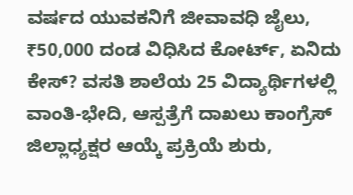ವರ್ಷದ ಯುವಕನಿಗೆ ಜೀವಾವಧಿ ಜೈಲು, ₹50,000 ದಂಡ ವಿಧಿಸಿದ ಕೋರ್ಟ್, ಏನಿದು ಕೇಸ್? ವಸತಿ ಶಾಲೆಯ 25 ವಿದ್ಯಾರ್ಥಿಗಳಲ್ಲಿ ವಾಂತಿ-ಭೇದಿ, ಆಸ್ಪತ್ರೆಗೆ ದಾಖಲು ಕಾಂಗ್ರೆಸ್ ಜಿಲ್ಲಾಧ್ಯಕ್ಷರ ಆಯ್ಕೆ ಪ್ರಕ್ರಿಯೆ ಶುರು,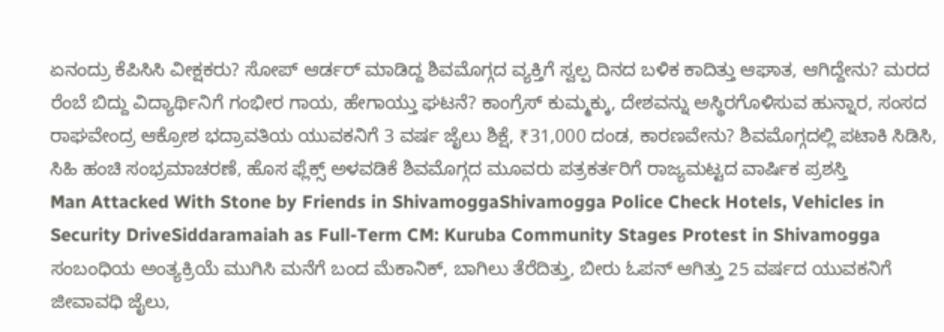ಏನಂದ್ರು ಕೆಪಿಸಿಸಿ ವೀಕ್ಷಕರು? ಸೋಪ್ ಆರ್ಡರ್ ಮಾಡಿದ್ದ ಶಿವಮೊಗ್ಗದ ವ್ಯಕ್ತಿಗೆ ಸ್ವಲ್ಪ ದಿನದ ಬಳಿಕ ಕಾದಿತ್ತು ಆಘಾತ, ಆಗಿದ್ದೇನು? ಮರದ ರೆಂಬೆ ಬಿದ್ದು ವಿದ್ಯಾರ್ಥಿನಿಗೆ ಗಂಭೀರ ಗಾಯ, ಹೇಗಾಯ್ತು ಘಟನೆ? ಕಾಂಗ್ರೆಸ್ ಕುಮ್ಮಕ್ಕು, ದೇಶವನ್ನು ಅಸ್ಥಿರಗೊಳಿಸುವ ಹುನ್ನಾರ, ಸಂಸದ ರಾಘವೇಂದ್ರ ಆಕ್ರೋಶ ಭದ್ರಾವತಿಯ ಯುವಕನಿಗೆ 3 ವರ್ಷ ಜೈಲು ಶಿಕ್ಷೆ, ₹31,000 ದಂಡ, ಕಾರಣವೇನು? ಶಿವಮೊಗ್ಗದಲ್ಲಿ ಪಟಾಕಿ ಸಿಡಿಸಿ, ಸಿಹಿ ಹಂಚಿ ಸಂಭ್ರಮಾಚರಣೆ, ಹೊಸ ಫ್ಲೆಕ್ಸ್ ಅಳವಡಿಕೆ ಶಿವಮೊಗ್ಗದ ಮೂವರು ಪತ್ರಕರ್ತರಿಗೆ ರಾಜ್ಯಮಟ್ಟದ ವಾರ್ಷಿಕ ಪ್ರಶಸ್ತಿ
Man Attacked With Stone by Friends in ShivamoggaShivamogga Police Check Hotels, Vehicles in Security DriveSiddaramaiah as Full-Term CM: Kuruba Community Stages Protest in Shivamogga ಸಂಬಂಧಿಯ ಅಂತ್ಯಕ್ರಿಯೆ ಮುಗಿಸಿ ಮನೆಗೆ ಬಂದ ಮೆಕಾನಿಕ್, ಬಾಗಿಲು ತೆರೆದಿತ್ತು, ಬೀರು ಓಪನ್ ಆಗಿತ್ತು 25 ವರ್ಷದ ಯುವಕನಿಗೆ ಜೀವಾವಧಿ ಜೈಲು,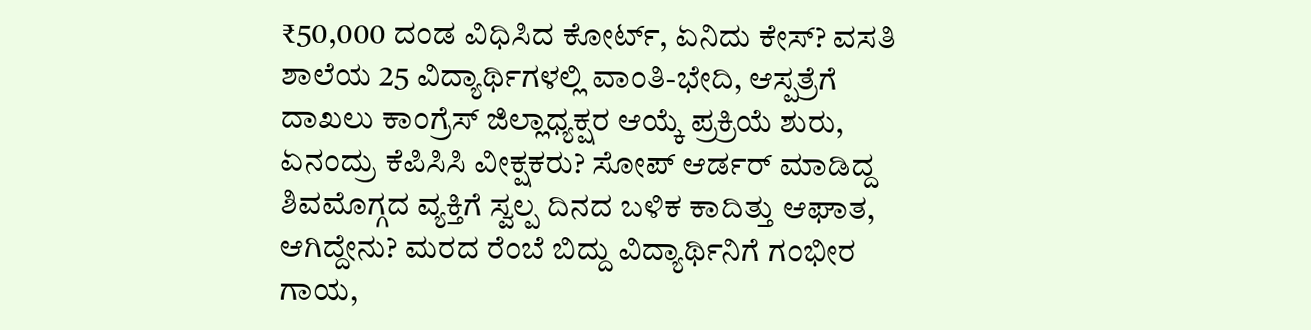₹50,000 ದಂಡ ವಿಧಿಸಿದ ಕೋರ್ಟ್, ಏನಿದು ಕೇಸ್? ವಸತಿ ಶಾಲೆಯ 25 ವಿದ್ಯಾರ್ಥಿಗಳಲ್ಲಿ ವಾಂತಿ-ಭೇದಿ, ಆಸ್ಪತ್ರೆಗೆ ದಾಖಲು ಕಾಂಗ್ರೆಸ್ ಜಿಲ್ಲಾಧ್ಯಕ್ಷರ ಆಯ್ಕೆ ಪ್ರಕ್ರಿಯೆ ಶುರು, ಏನಂದ್ರು ಕೆಪಿಸಿಸಿ ವೀಕ್ಷಕರು? ಸೋಪ್ ಆರ್ಡರ್ ಮಾಡಿದ್ದ ಶಿವಮೊಗ್ಗದ ವ್ಯಕ್ತಿಗೆ ಸ್ವಲ್ಪ ದಿನದ ಬಳಿಕ ಕಾದಿತ್ತು ಆಘಾತ, ಆಗಿದ್ದೇನು? ಮರದ ರೆಂಬೆ ಬಿದ್ದು ವಿದ್ಯಾರ್ಥಿನಿಗೆ ಗಂಭೀರ ಗಾಯ,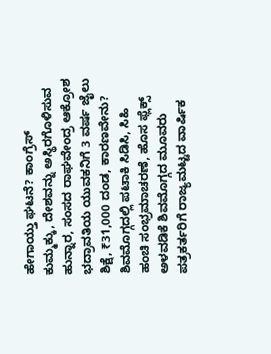ಹೇಗಾಯ್ತು ಘಟನೆ? ಕಾಂಗ್ರೆಸ್ ಕುಮ್ಮಕ್ಕು, ದೇಶವನ್ನು ಅಸ್ಥಿರಗೊಳಿಸುವ ಹುನ್ನಾರ, ಸಂಸದ ರಾಘವೇಂದ್ರ ಆಕ್ರೋಶ ಭದ್ರಾವತಿಯ ಯುವಕನಿಗೆ 3 ವರ್ಷ ಜೈಲು ಶಿಕ್ಷೆ, ₹31,000 ದಂಡ, ಕಾರಣವೇನು? ಶಿವಮೊಗ್ಗದಲ್ಲಿ ಪಟಾಕಿ ಸಿಡಿಸಿ, ಸಿಹಿ ಹಂಚಿ ಸಂಭ್ರಮಾಚರಣೆ, ಹೊಸ ಫ್ಲೆಕ್ಸ್ ಅಳವಡಿಕೆ ಶಿವಮೊಗ್ಗದ ಮೂವರು ಪತ್ರಕರ್ತರಿಗೆ ರಾಜ್ಯಮಟ್ಟದ ವಾರ್ಷಿಕ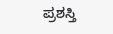ಪ್ರಶಸ್ತಿ